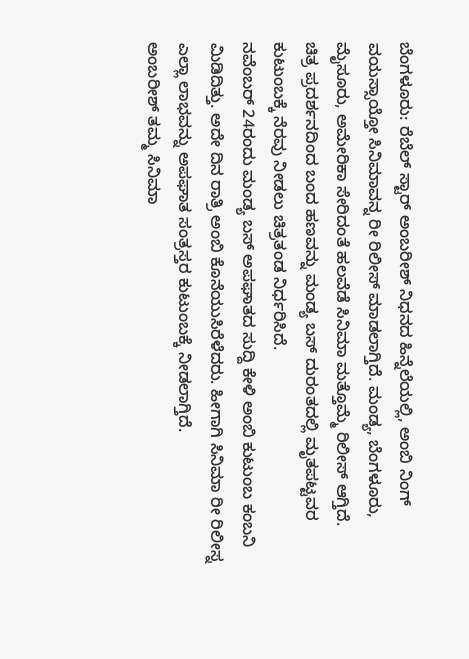ಬೆಂಗಳೂರು: ರೆಬೆಲ್ ಸ್ಟಾರ್ ಅಂಬರೀಶ್ ನಿಧನದ ಹಿನ್ನೆಲೆಯಲ್ಲಿ, ಅಂಬಿ ನಿಂಗ್ ವಯಸ್ಸಾಯ್ತೋ ಸಿನಿಮಾವನ್ನ ರೀ ರಿಲೀಸ್ ಮಾಡಲಾಗ್ತಿದೆ. ಮಂಡ್ಯ, ಬೆಂಗಳೂರು, ಮೈಸೂರು, ಅಮೇರಿಕಾ ಸೇರಿದಂತೆ ಹಲವೆಡೆ ಸಿನಿಮಾ ಮತ್ತೊಮ್ಮೆ ರಿಲೀಸ್ ಆಗ್ತಿದೆ.
ಚಿತ್ರ ಪ್ರದರ್ಶನದಿಂದ ಬಂದ ಹಣವನ್ನು ಮಂಡ್ಯ ಬಸ್ ದುರಂತದಲ್ಲಿ ಮೃತಪಟ್ಟವರ ಕುಟುಂಬಕ್ಕೆ ನೆರವು ನೀಡಲು ಚಿತ್ರತಂಡ ನಿರ್ಧರಿಸಿದೆ.
ನವೆಂಬರ್ 24ರಂದು ಮಂಡ್ಯ ಬಸ್ ಅಪಘಾತದ ಸುದ್ದಿ ಕೇಳಿ ಅಂಬಿ ಕುಟುಂಬ ಕಂಬನಿ ಮಿಡಿದಿತ್ತು. ಅದೇ ದಿನ ರಾತ್ರಿ ಅಂಬಿ ಕೊನೆಯುಸಿರೆಳೆದರು. ಹೀಗಾಗಿ ಸಿನಿಮಾ ರೀ ರಿಲೀಸ್ನ ಎಲ್ಲಾ ಲಾಭವನ್ನು ಅಪಘಾತ ಸಂತ್ರಸ್ತರ ಕುಟುಂಬಕ್ಕೆ ನೀಡಲಾಗ್ತಿದೆ.
ಅಂಬರೀಶ್ ತಮ್ಮ ಸಿನಿಮಾ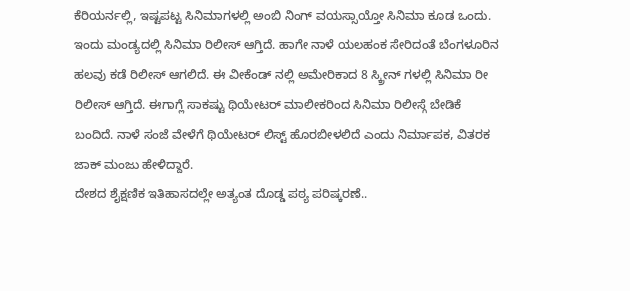ಕೆರಿಯರ್ನಲ್ಲಿ, ಇಷ್ಟಪಟ್ಟ ಸಿನಿಮಾಗಳಲ್ಲಿ ಅಂಬಿ ನಿಂಗ್ ವಯಸ್ಸಾಯ್ತೋ ಸಿನಿಮಾ ಕೂಡ ಒಂದು.
ಇಂದು ಮಂಡ್ಯದಲ್ಲಿ ಸಿನಿಮಾ ರಿಲೀಸ್ ಆಗ್ತಿದೆ. ಹಾಗೇ ನಾಳೆ ಯಲಹಂಕ ಸೇರಿದಂತೆ ಬೆಂಗಳೂರಿನ ಹಲವು ಕಡೆ ರಿಲೀಸ್ ಆಗಲಿದೆ. ಈ ವೀಕೆಂಡ್ ನಲ್ಲಿ ಅಮೇರಿಕಾದ 8 ಸ್ಕ್ರೀನ್ ಗಳಲ್ಲಿ ಸಿನಿಮಾ ರೀ ರಿಲೀಸ್ ಆಗ್ತಿದೆ. ಈಗಾಗ್ಲೆ ಸಾಕಷ್ಟು ಥಿಯೇಟರ್ ಮಾಲೀಕರಿಂದ ಸಿನಿಮಾ ರಿಲೀಸ್ಗೆ ಬೇಡಿಕೆ ಬಂದಿದೆ. ನಾಳೆ ಸಂಜೆ ವೇಳೆಗೆ ಥಿಯೇಟರ್ ಲಿಸ್ಟ್ ಹೊರಬೀಳಲಿದೆ ಎಂದು ನಿರ್ಮಾಪಕ, ವಿತರಕ ಜಾಕ್ ಮಂಜು ಹೇಳಿದ್ದಾರೆ.
ದೇಶದ ಶೈಕ್ಷಣಿಕ ಇತಿಹಾಸದಲ್ಲೇ ಅತ್ಯಂತ ದೊಡ್ಡ ಪಠ್ಯ ಪರಿಷ್ಕರಣೆ..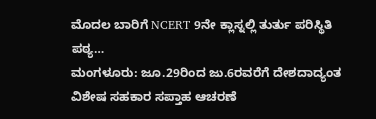ಮೊದಲ ಬಾರಿಗೆ NCERT 9ನೇ ಕ್ಲಾಸ್ನಲ್ಲಿ ತುರ್ತು ಪರಿಸ್ಥಿತಿ ಪಠ್ಯ…
ಮಂಗಳೂರು: ಜೂ.29ರಿಂದ ಜು.6ರವರೆಗೆ ದೇಶದಾದ್ಯಂತ ವಿಶೇಷ ಸಹಕಾರ ಸಪ್ತಾಹ ಆಚರಣೆ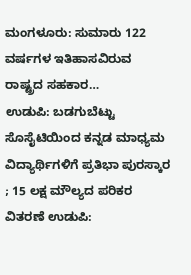ಮಂಗಳೂರು: ಸುಮಾರು 122 ವರ್ಷಗಳ ಇತಿಹಾಸವಿರುವ ರಾಷ್ಟ್ರದ ಸಹಕಾರ…
ಉಡುಪಿ: ಬಡಗುಬೆಟ್ಟು ಸೊಸೈಟಿಯಿಂದ ಕನ್ನಡ ಮಾಧ್ಯಮ ವಿದ್ಯಾರ್ಥಿಗಳಿಗೆ ಪ್ರತಿಭಾ ಪುರಸ್ಕಾರ ; 15 ಲಕ್ಷ ಮೌಲ್ಯದ ಪರಿಕರ ವಿತರಣೆ ಉಡುಪಿ: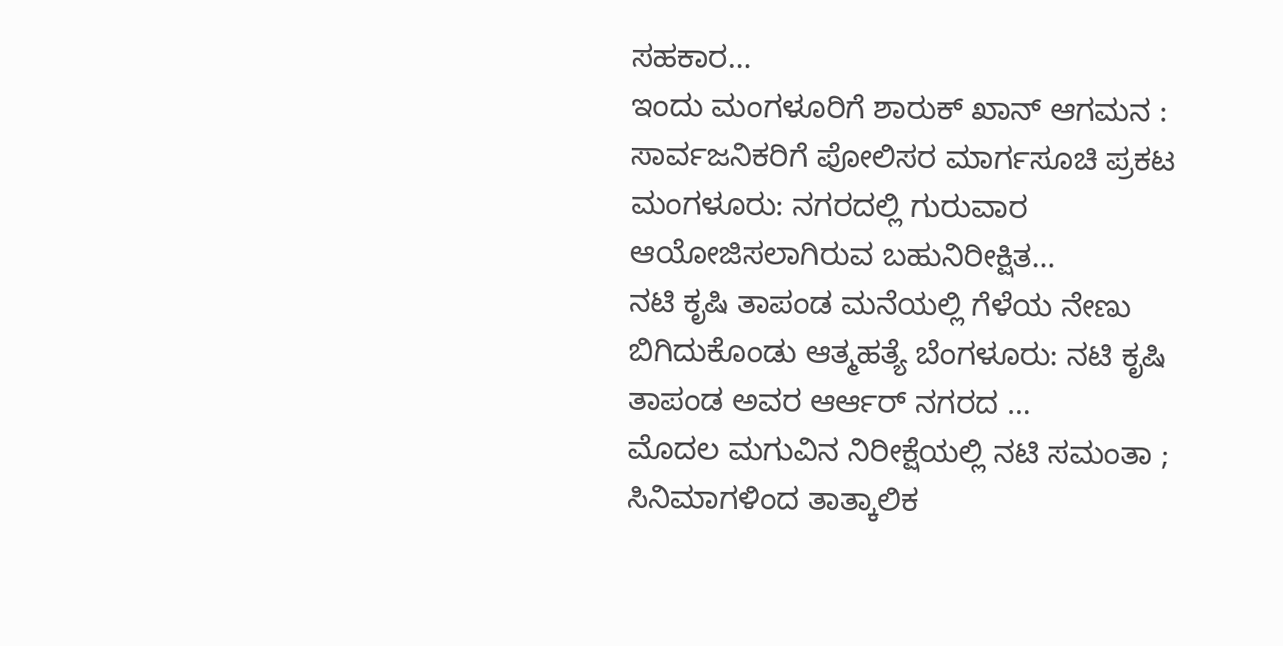ಸಹಕಾರ…
ಇಂದು ಮಂಗಳೂರಿಗೆ ಶಾರುಕ್ ಖಾನ್ ಆಗಮನ : ಸಾರ್ವಜನಿಕರಿಗೆ ಪೋಲಿಸರ ಮಾರ್ಗಸೂಚಿ ಪ್ರಕಟ ಮಂಗಳೂರು: ನಗರದಲ್ಲಿ ಗುರುವಾರ ಆಯೋಜಿಸಲಾಗಿರುವ ಬಹುನಿರೀಕ್ಷಿತ…
ನಟಿ ಕೃಷಿ ತಾಪಂಡ ಮನೆಯಲ್ಲಿ ಗೆಳೆಯ ನೇಣು ಬಿಗಿದುಕೊಂಡು ಆತ್ಮಹತ್ಯೆ ಬೆಂಗಳೂರು: ನಟಿ ಕೃಷಿ ತಾಪಂಡ ಅವರ ಆರ್ಆರ್ ನಗರದ …
ಮೊದಲ ಮಗುವಿನ ನಿರೀಕ್ಷೆಯಲ್ಲಿ ನಟಿ ಸಮಂತಾ ; ಸಿನಿಮಾಗಳಿಂದ ತಾತ್ಕಾಲಿಕ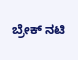ಬ್ರೇಕ್ ನಟಿ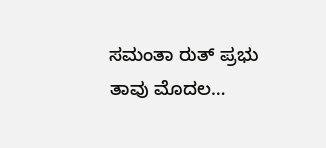ಸಮಂತಾ ರುತ್ ಪ್ರಭು ತಾವು ಮೊದಲ…